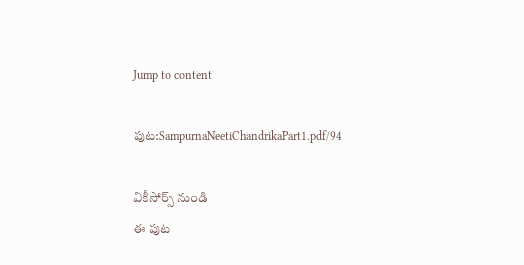Jump to content

పుట:SampurnaNeetiChandrikaPart1.pdf/94

వికీసోర్స్ నుండి
ఈ పుట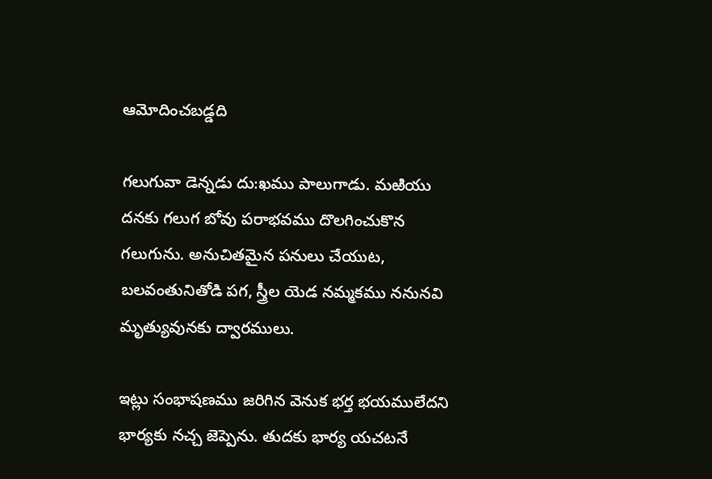ఆమోదించబడ్డది

గలుగువా డెన్నడు దు:ఖము పాలుగాడు. మఱియు దనకు గలుగ బోవు పరాభవము దొలగించుకొన గలుగును. అనుచితమైన పనులు చేయుట, బలవంతునితోడి పగ, స్త్రీల యెడ నమ్మకము ననునవి మృత్యువునకు ద్వారములు.

ఇట్లు సంభాషణము జరిగిన వెనుక భర్త భయములేదని భార్యకు నచ్చ జెప్పెను. తుదకు భార్య యచటనే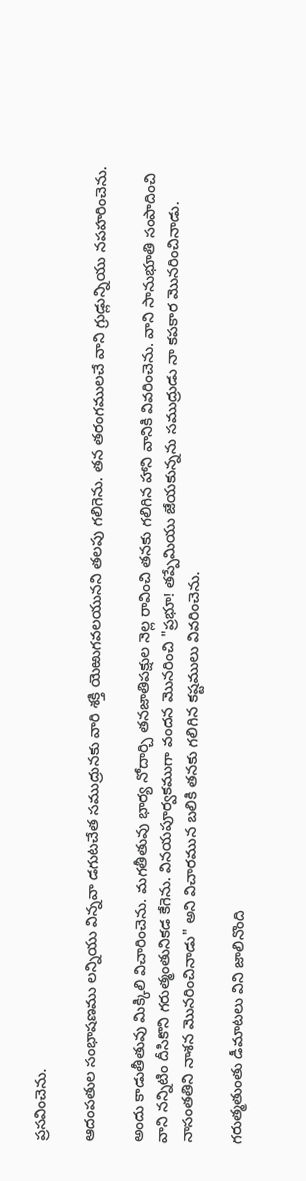ప్రసవించెను.

ఆదంపతుల సంభాషణము లన్నియు విన్నవా డగుటచేత సముద్రునకు వారి శక్తి యెఱుగవలయునని తలపు గలిగెను. తన తరంగములచే వాని గ్రుడ్లున్నియు నపహరించెను.

అందు కాడుతీతువు మిక్కిలి విచారించెను. మగతీతువు భార్య నోదార్చి తనజాతిపక్షుల నెల్ల రావించి తనకు గలిగిన హాని వానికి వివరించెను. వాని సానుభూతి సంపాదించి వాని నన్నిటిం దీసికొని గరుత్మంతునికడ కేగెను. వినయపూర్వకముగా వందన మొనరించి "ప్రభూ! తప్పేమియు జేయకున్నను సముద్రుడు నా కపకార మొనరించినాడు. నాసంతతిని నాశన మొనరించినాడు" అని విచారమున బలికి తనకు గలిగిన కష్టములు వివరించెను.

గరుత్మతుంతు డీమాటలు విని జాలినొంది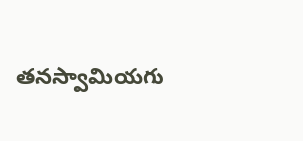తనస్వామియగు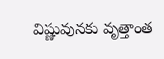విష్ణువునకు వృత్తాంత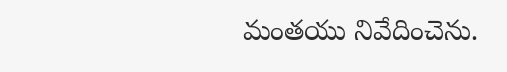మంతయు నివేదించెను.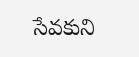సేవకుని